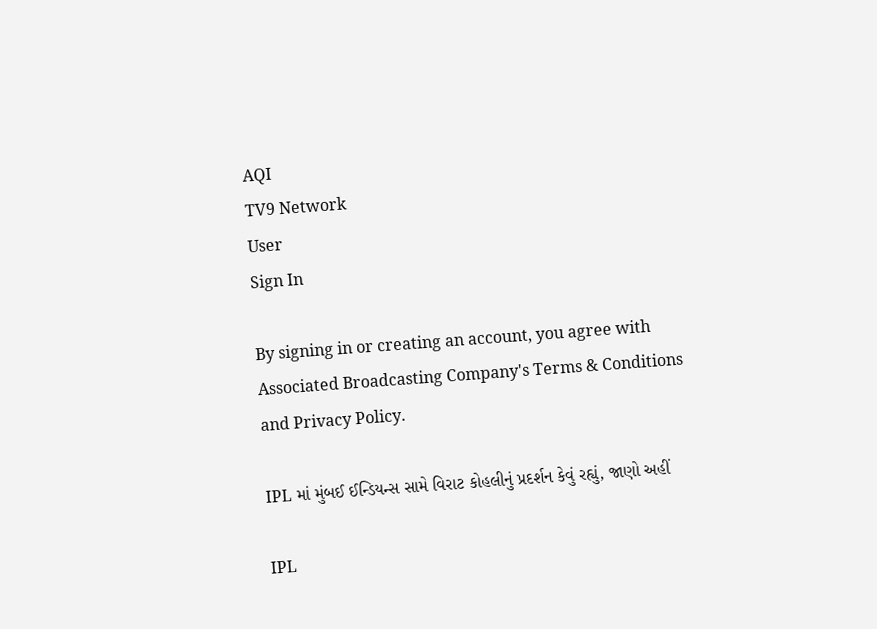AQI
TV9 Network
User
Sign In

By signing in or creating an account, you agree with Associated Broadcasting Company's Terms & Conditions and Privacy Policy.

IPL માં મુંબઈ ઈન્ડિયન્સ સામે વિરાટ કોહલીનું પ્રદર્શન કેવું રહ્યું, જાણો અહીં

IPL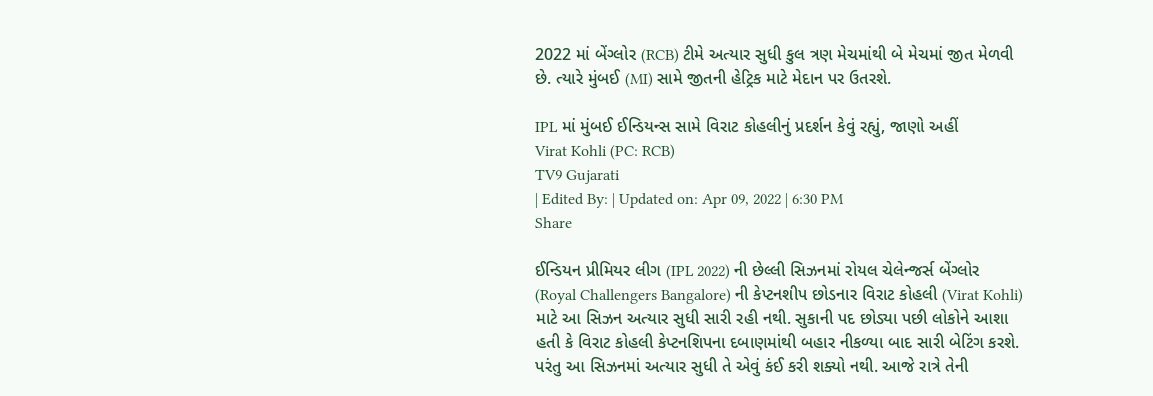2022 માં બેંગ્લોર (RCB) ટીમે અત્યાર સુધી કુલ ત્રણ મેચમાંથી બે મેચમાં જીત મેળવી છે. ત્યારે મુંબઈ (MI) સામે જીતની હેટ્રિક માટે મેદાન પર ઉતરશે.

IPL માં મુંબઈ ઈન્ડિયન્સ સામે વિરાટ કોહલીનું પ્રદર્શન કેવું રહ્યું, જાણો અહીં
Virat Kohli (PC: RCB)
TV9 Gujarati
| Edited By: | Updated on: Apr 09, 2022 | 6:30 PM
Share

ઈન્ડિયન પ્રીમિયર લીગ (IPL 2022) ની છેલ્લી સિઝનમાં રોયલ ચેલેન્જર્સ બેંગ્લોર (Royal Challengers Bangalore) ની કેપ્ટનશીપ છોડનાર વિરાટ કોહલી (Virat Kohli) માટે આ સિઝન અત્યાર સુધી સારી રહી નથી. સુકાની પદ છોડ્યા પછી લોકોને આશા હતી કે વિરાટ કોહલી કેપ્ટનશિપના દબાણમાંથી બહાર નીકળ્યા બાદ સારી બેટિંગ કરશે. પરંતુ આ સિઝનમાં અત્યાર સુધી તે એવું કંઈ કરી શક્યો નથી. આજે રાત્રે તેની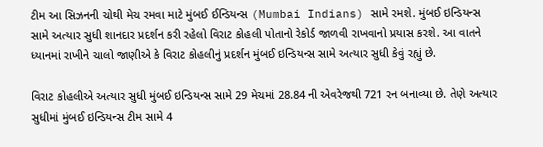ટીમ આ સિઝનની ચોથી મેચ રમવા માટે મુંબઈ ઈન્ડિયન્સ (Mumbai Indians) સામે રમશે. મુંબઈ ઇન્ડિયન્સ સામે અત્યાર સુધી શાનદાર પ્રદર્શન કરી રહેલો વિરાટ કોહલી પોતાનો રેકોર્ડ જાળવી રાખવાનો પ્રયાસ કરશે. આ વાતને ધ્યાનમાં રાખીને ચાલો જાણીએ કે વિરાટ કોહલીનું પ્રદર્શન મુંબઈ ઇન્ડિયન્સ સામે અત્યાર સુધી કેવું રહ્યું છે.

વિરાટ કોહલીએ અત્યાર સુધી મુંબઈ ઇન્ડિયન્સ સામે 29 મેચમાં 28.84 ની એવરેજથી 721 રન બનાવ્યા છે. તેણે અત્યાર સુધીમાં મુંબઈ ઇન્ડિયન્સ ટીમ સામે 4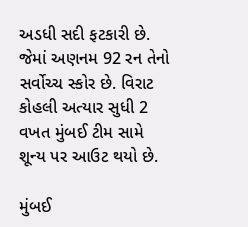અડધી સદી ફટકારી છે. જેમાં અણનમ 92 રન તેનો સર્વોચ્ચ સ્કોર છે. વિરાટ કોહલી અત્યાર સુધી 2 વખત મુંબઈ ટીમ સામે શૂન્ય પર આઉટ થયો છે.

મુંબઈ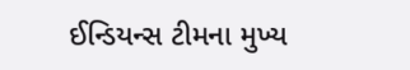ઈન્ડિયન્સ ટીમના મુખ્ય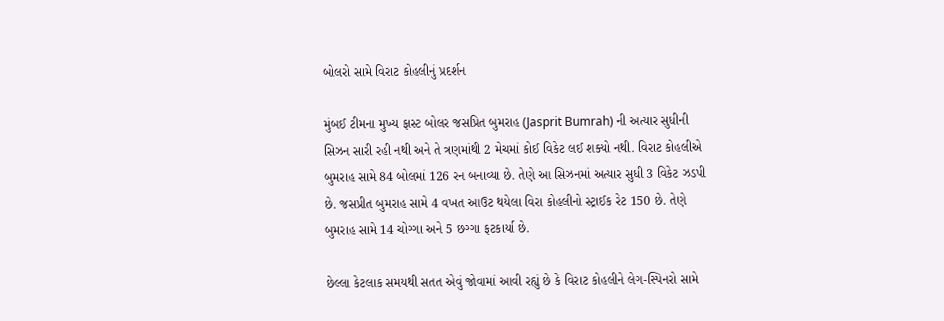બોલરો સામે વિરાટ કોહલીનું પ્રદર્શન

મુંબઈ ટીમના મુખ્ય ફાસ્ટ બોલર જસપ્રિત બુમરાહ (Jasprit Bumrah) ની અત્યાર સુધીની સિઝન સારી રહી નથી અને તે ત્રણમાંથી 2 મેચમાં કોઈ વિકેટ લઈ શક્યો નથી. વિરાટ કોહલીએ બુમરાહ સામે 84 બોલમાં 126 રન બનાવ્યા છે. તેણે આ સિઝનમાં અત્યાર સુધી 3 વિકેટ ઝડપી છે. જસપ્રીત બુમરાહ સામે 4 વખત આઉટ થયેલા વિરા કોહલીનો સ્ટ્રાઈક રેટ 150 છે. તેણે બુમરાહ સામે 14 ચોગ્ગા અને 5 છગ્ગા ફટકાર્યા છે.

છેલ્લા કેટલાક સમયથી સતત એવું જોવામાં આવી રહ્યું છે કે વિરાટ કોહલીને લેગ-સ્પિનરો સામે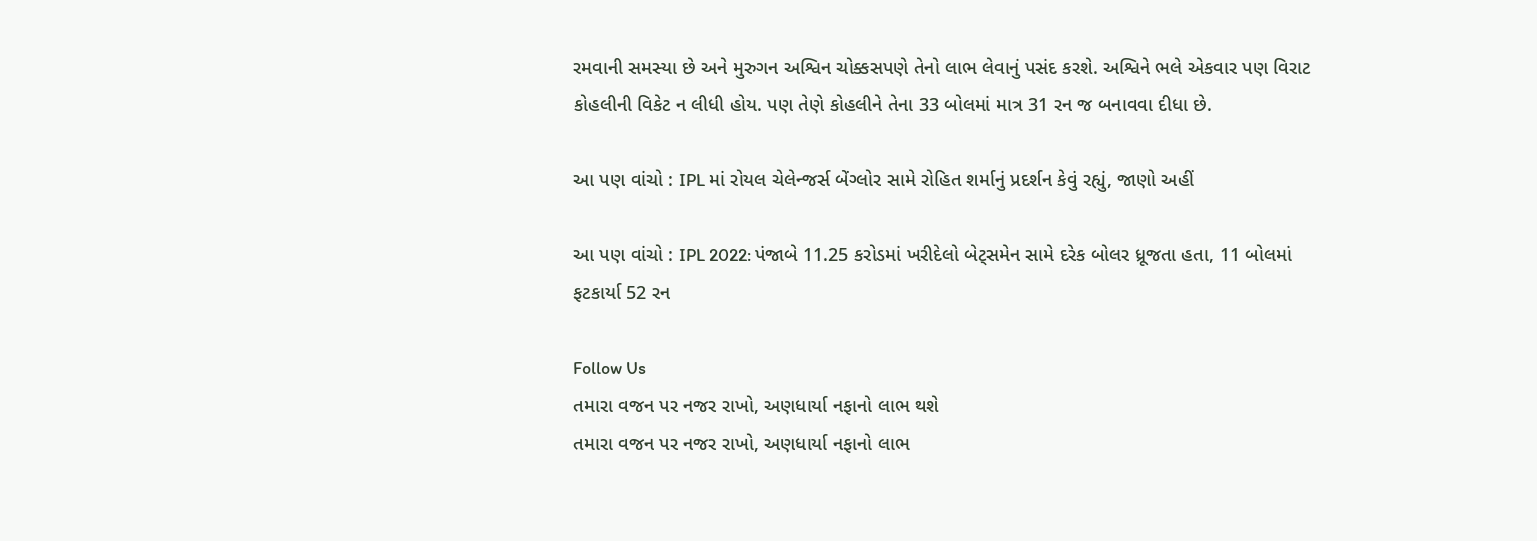રમવાની સમસ્યા છે અને મુરુગન અશ્વિન ચોક્કસપણે તેનો લાભ લેવાનું પસંદ કરશે. અશ્વિને ભલે એકવાર પણ વિરાટ કોહલીની વિકેટ ન લીધી હોય. પણ તેણે કોહલીને તેના 33 બોલમાં માત્ર 31 રન જ બનાવવા દીધા છે.

આ પણ વાંચો : IPL માં રોયલ ચેલેન્જર્સ બેંગ્લોર સામે રોહિત શર્માનું પ્રદર્શન કેવું રહ્યું, જાણો અહીં

આ પણ વાંચો : IPL 2022: પંજાબે 11.25 કરોડમાં ખરીદેલો બેટ્સમેન સામે દરેક બોલર ધ્રૂજતા હતા, 11 બોલમાં ફટકાર્યા 52 રન

Follow Us
તમારા વજન પર નજર રાખો, અણધાર્યા નફાનો લાભ થશે
તમારા વજન પર નજર રાખો, અણધાર્યા નફાનો લાભ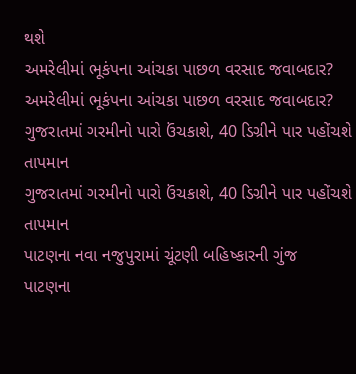થશે
અમરેલીમાં ભૂકંપના આંચકા પાછળ વરસાદ જવાબદાર?
અમરેલીમાં ભૂકંપના આંચકા પાછળ વરસાદ જવાબદાર?
ગુજરાતમાં ગરમીનો પારો ઉંચકાશે, 40 ડિગ્રીને પાર પહોંચશે તાપમાન
ગુજરાતમાં ગરમીનો પારો ઉંચકાશે, 40 ડિગ્રીને પાર પહોંચશે તાપમાન
પાટણના નવા નજુપુરામાં ચૂંટણી બહિષ્કારની ગુંજ
પાટણના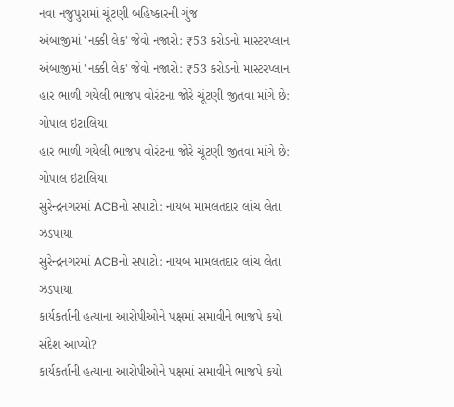નવા નજુપુરામાં ચૂંટણી બહિષ્કારની ગુંજ
અંબાજીમાં 'નક્કી લેક' જેવો નજારો: ₹53 કરોડનો માસ્ટરપ્લાન
અંબાજીમાં 'નક્કી લેક' જેવો નજારો: ₹53 કરોડનો માસ્ટરપ્લાન
હાર ભાળી ગયેલી ભાજપ વોરંટના જોરે ચૂંટણી જીતવા માંગે છે: ગોપાલ ઇટાલિયા
હાર ભાળી ગયેલી ભાજપ વોરંટના જોરે ચૂંટણી જીતવા માંગે છે: ગોપાલ ઇટાલિયા
સુરેન્દ્રનગરમાં ACBનો સપાટો: નાયબ મામલતદાર લાંચ લેતા ઝડપાયા
સુરેન્દ્રનગરમાં ACBનો સપાટો: નાયબ મામલતદાર લાંચ લેતા ઝડપાયા
કાર્યકર્તાની હત્યાના આરોપીઓને પક્ષમાં સમાવીને ભાજપે કયો સંદેશ આપ્યો?
કાર્યકર્તાની હત્યાના આરોપીઓને પક્ષમાં સમાવીને ભાજપે કયો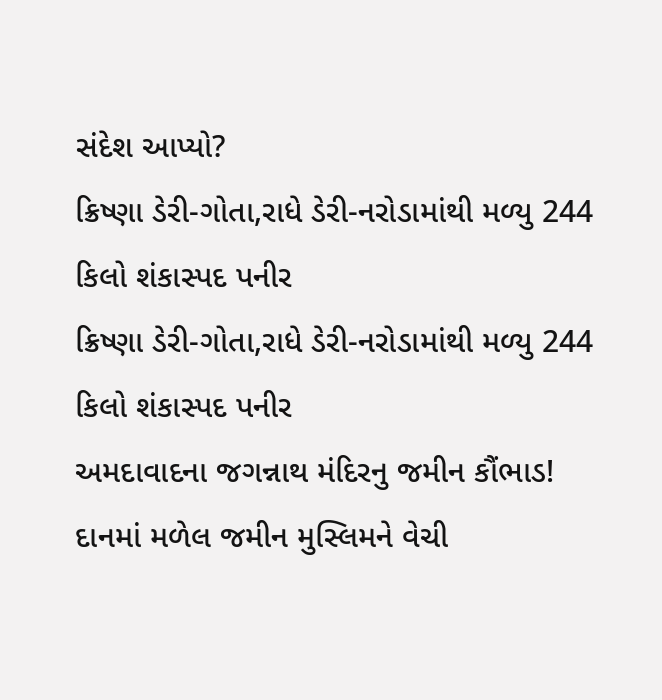સંદેશ આપ્યો?
ક્રિષ્ણા ડેરી-ગોતા,રાધે ડેરી-નરોડામાંથી મળ્યુ 244 કિલો શંકાસ્પદ પનીર
ક્રિષ્ણા ડેરી-ગોતા,રાધે ડેરી-નરોડામાંથી મળ્યુ 244 કિલો શંકાસ્પદ પનીર
અમદાવાદના જગન્નાથ મંદિરનુ જમીન કૌંભાડ! દાનમાં મળેલ જમીન મુસ્લિમને વેચી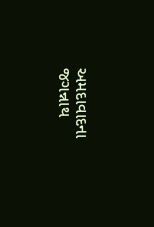અમદાવાદના જગન્નાથ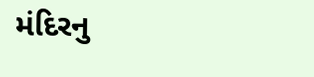મંદિરનુ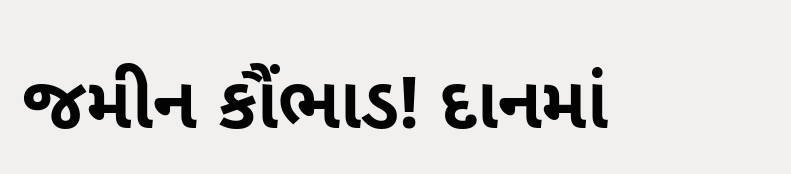જમીન કૌંભાડ! દાનમાં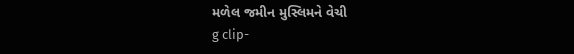મળેલ જમીન મુસ્લિમને વેચી
g clip-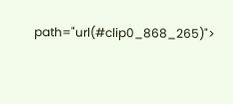path="url(#clip0_868_265)">